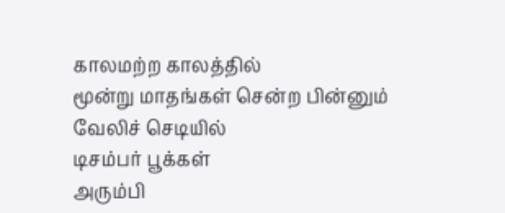காலமற்ற காலத்தில்
மூன்று மாதங்கள் சென்ற பின்னும்
வேலிச் செடியில்
டிசம்பர் பூக்கள்
அரும்பி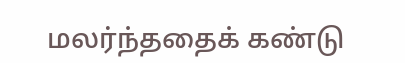மலர்ந்ததைக் கண்டு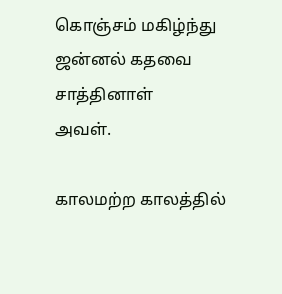கொஞ்சம் மகிழ்ந்து
ஜன்னல் கதவை சாத்தினாள்
அவள்.

காலமற்ற காலத்தில்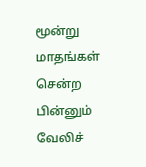மூன்று மாதங்கள் சென்ற பின்னும்
வேலிச்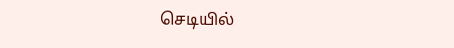செடியில்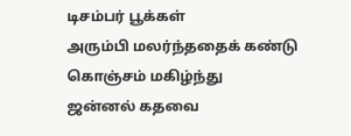டிசம்பர் பூக்கள்
அரும்பி மலர்ந்ததைக் கண்டு
கொஞ்சம் மகிழ்ந்து
ஜன்னல் கதவை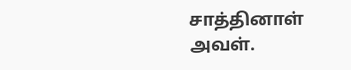சாத்தினாள்
அவள்.